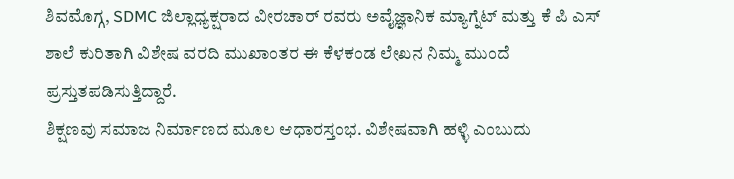ಶಿವಮೊಗ್ಗ, SDMC ಜಿಲ್ಲಾಧ್ಯಕ್ಷರಾದ ವೀರಚಾರ್ ರವರು ಅವೈಜ್ಞಾನಿಕ ಮ್ಯಾಗ್ನೆಟ್ ಮತ್ತು ಕೆ ಪಿ ಎಸ್ ಶಾಲೆ ಕುರಿತಾಗಿ ವಿಶೇಷ ವರದಿ ಮುಖಾಂತರ ಈ ಕೆಳಕಂಡ ಲೇಖನ ನಿಮ್ಮ ಮುಂದೆ ಪ್ರಸ್ತುತಪಡಿಸುತ್ತಿದ್ದಾರೆ.
ಶಿಕ್ಷಣವು ಸಮಾಜ ನಿರ್ಮಾಣದ ಮೂಲ ಆಧಾರಸ್ತಂಭ. ವಿಶೇಷವಾಗಿ ಹಳ್ಳಿ ಎಂಬುದು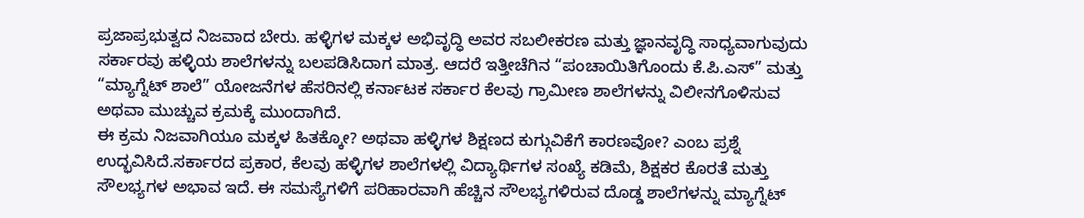ಪ್ರಜಾಪ್ರಭುತ್ವದ ನಿಜವಾದ ಬೇರು. ಹಳ್ಳಿಗಳ ಮಕ್ಕಳ ಅಭಿವೃದ್ಧಿ ಅವರ ಸಬಲೀಕರಣ ಮತ್ತು ಜ್ಞಾನವೃದ್ಧಿ ಸಾಧ್ಯವಾಗುವುದು ಸರ್ಕಾರವು ಹಳ್ಳಿಯ ಶಾಲೆಗಳನ್ನು ಬಲಪಡಿಸಿದಾಗ ಮಾತ್ರ. ಆದರೆ ಇತ್ತೀಚೆಗಿನ “ಪಂಚಾಯಿತಿಗೊಂದು ಕೆ.ಪಿ.ಎಸ್” ಮತ್ತು “ಮ್ಯಾಗ್ನೆಟ್ ಶಾಲೆ” ಯೋಜನೆಗಳ ಹೆಸರಿನಲ್ಲಿ ಕರ್ನಾಟಕ ಸರ್ಕಾರ ಕೆಲವು ಗ್ರಾಮೀಣ ಶಾಲೆಗಳನ್ನು ವಿಲೀನಗೊಳಿಸುವ ಅಥವಾ ಮುಚ್ಚುವ ಕ್ರಮಕ್ಕೆ ಮುಂದಾಗಿದೆ.
ಈ ಕ್ರಮ ನಿಜವಾಗಿಯೂ ಮಕ್ಕಳ ಹಿತಕ್ಕೋ? ಅಥವಾ ಹಳ್ಳಿಗಳ ಶಿಕ್ಷಣದ ಕುಗ್ಗುವಿಕೆಗೆ ಕಾರಣವೋ? ಎಂಬ ಪ್ರಶ್ನೆ ಉದ್ಭವಿಸಿದೆ.ಸರ್ಕಾರದ ಪ್ರಕಾರ, ಕೆಲವು ಹಳ್ಳಿಗಳ ಶಾಲೆಗಳಲ್ಲಿ ವಿದ್ಯಾರ್ಥಿಗಳ ಸಂಖ್ಯೆ ಕಡಿಮೆ, ಶಿಕ್ಷಕರ ಕೊರತೆ ಮತ್ತು ಸೌಲಭ್ಯಗಳ ಅಭಾವ ಇದೆ. ಈ ಸಮಸ್ಯೆಗಳಿಗೆ ಪರಿಹಾರವಾಗಿ ಹೆಚ್ಚಿನ ಸೌಲಭ್ಯಗಳಿರುವ ದೊಡ್ಡ ಶಾಲೆಗಳನ್ನು ಮ್ಯಾಗ್ನೆಟ್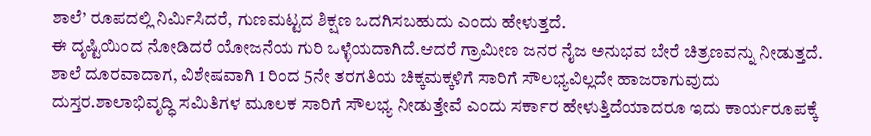ಶಾಲೆ’ ರೂಪದಲ್ಲಿ ನಿರ್ಮಿಸಿದರೆ, ಗುಣಮಟ್ಟದ ಶಿಕ್ಷಣ ಒದಗಿಸಬಹುದು ಎಂದು ಹೇಳುತ್ತದೆ.
ಈ ದೃಷ್ಟಿಯಿಂದ ನೋಡಿದರೆ ಯೋಜನೆಯ ಗುರಿ ಒಳ್ಳೆಯದಾಗಿದೆ.ಆದರೆ ಗ್ರಾಮೀಣ ಜನರ ನೈಜ ಅನುಭವ ಬೇರೆ ಚಿತ್ರಣವನ್ನು ನೀಡುತ್ತದೆ. ಶಾಲೆ ದೂರವಾದಾಗ, ವಿಶೇಷವಾಗಿ 1 ರಿಂದ 5ನೇ ತರಗತಿಯ ಚಿಕ್ಕಮಕ್ಕಳಿಗೆ ಸಾರಿಗೆ ಸೌಲಭ್ಯವಿಲ್ಲದೇ ಹಾಜರಾಗುವುದು ದುಸ್ತರ.ಶಾಲಾಭಿವೃದ್ಧಿ ಸಮಿತಿಗಳ ಮೂಲಕ ಸಾರಿಗೆ ಸೌಲಭ್ಯ ನೀಡುತ್ತೇವೆ ಎಂದು ಸರ್ಕಾರ ಹೇಳುತ್ತಿದೆಯಾದರೂ ಇದು ಕಾರ್ಯರೂಪಕ್ಕೆ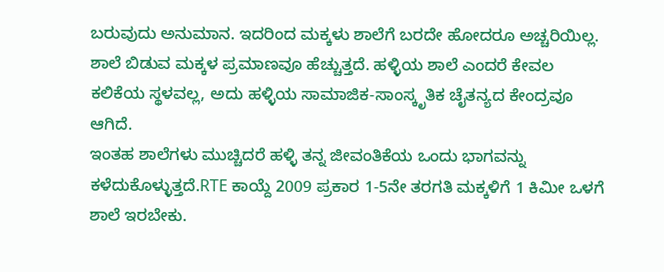ಬರುವುದು ಅನುಮಾನ. ಇದರಿಂದ ಮಕ್ಕಳು ಶಾಲೆಗೆ ಬರದೇ ಹೋದರೂ ಅಚ್ಚರಿಯಿಲ್ಲ. ಶಾಲೆ ಬಿಡುವ ಮಕ್ಕಳ ಪ್ರಮಾಣವೂ ಹೆಚ್ಚುತ್ತದೆ. ಹಳ್ಳಿಯ ಶಾಲೆ ಎಂದರೆ ಕೇವಲ ಕಲಿಕೆಯ ಸ್ಥಳವಲ್ಲ, ಅದು ಹಳ್ಳಿಯ ಸಾಮಾಜಿಕ-ಸಾಂಸ್ಕೃತಿಕ ಚೈತನ್ಯದ ಕೇಂದ್ರವೂ ಆಗಿದೆ.
ಇಂತಹ ಶಾಲೆಗಳು ಮುಚ್ಚಿದರೆ ಹಳ್ಳಿ ತನ್ನ ಜೀವಂತಿಕೆಯ ಒಂದು ಭಾಗವನ್ನು ಕಳೆದುಕೊಳ್ಳುತ್ತದೆ.RTE ಕಾಯ್ದೆ 2009 ಪ್ರಕಾರ 1-5ನೇ ತರಗತಿ ಮಕ್ಕಳಿಗೆ 1 ಕಿಮೀ ಒಳಗೆ ಶಾಲೆ ಇರಬೇಕು.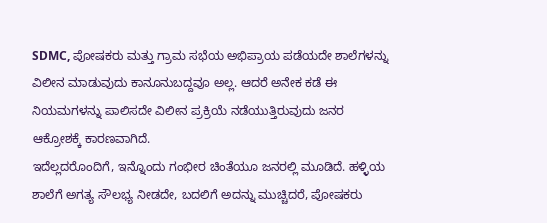SDMC, ಪೋಷಕರು ಮತ್ತು ಗ್ರಾಮ ಸಭೆಯ ಅಭಿಪ್ರಾಯ ಪಡೆಯದೇ ಶಾಲೆಗಳನ್ನು ವಿಲೀನ ಮಾಡುವುದು ಕಾನೂನುಬದ್ದವೂ ಅಲ್ಲ. ಆದರೆ ಅನೇಕ ಕಡೆ ಈ ನಿಯಮಗಳನ್ನು ಪಾಲಿಸದೇ ವಿಲೀನ ಪ್ರಕ್ರಿಯೆ ನಡೆಯುತ್ತಿರುವುದು ಜನರ ಆಕ್ರೋಶಕ್ಕೆ ಕಾರಣವಾಗಿದೆ.
ಇದೆಲ್ಲದರೊಂದಿಗೆ, ಇನ್ನೊಂದು ಗಂಭೀರ ಚಿಂತೆಯೂ ಜನರಲ್ಲಿ ಮೂಡಿದೆ. ಹಳ್ಳಿಯ ಶಾಲೆಗೆ ಅಗತ್ಯ ಸೌಲಭ್ಯ ನೀಡದೇ, ಬದಲಿಗೆ ಅದನ್ನು ಮುಚ್ಚಿದರೆ, ಪೋಷಕರು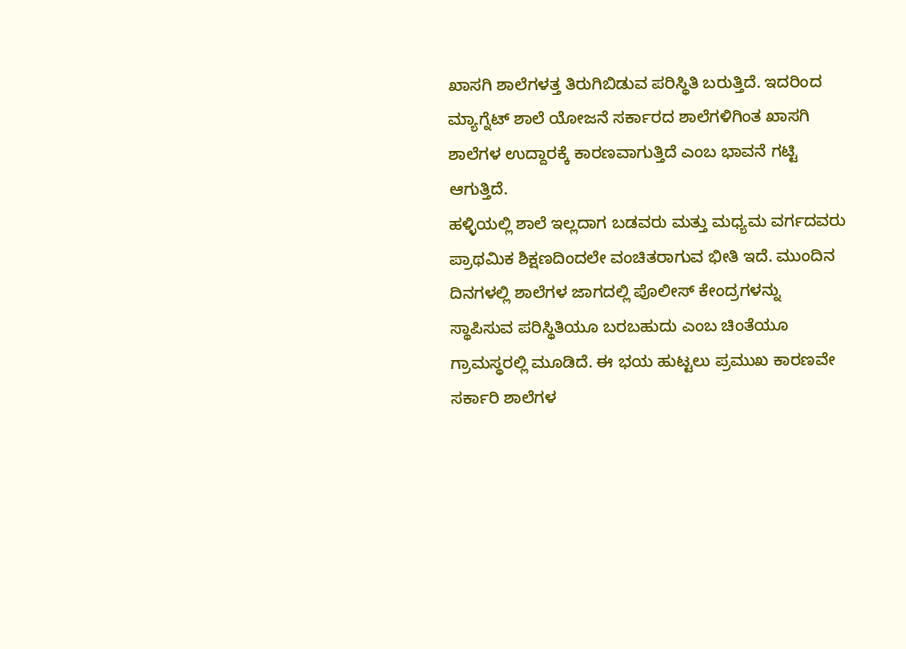ಖಾಸಗಿ ಶಾಲೆಗಳತ್ತ ತಿರುಗಿಬಿಡುವ ಪರಿಸ್ಥಿತಿ ಬರುತ್ತಿದೆ. ಇದರಿಂದ ಮ್ಯಾಗ್ನೆಟ್ ಶಾಲೆ ಯೋಜನೆ ಸರ್ಕಾರದ ಶಾಲೆಗಳಿಗಿಂತ ಖಾಸಗಿ ಶಾಲೆಗಳ ಉದ್ದಾರಕ್ಕೆ ಕಾರಣವಾಗುತ್ತಿದೆ ಎಂಬ ಭಾವನೆ ಗಟ್ಟಿ ಆಗುತ್ತಿದೆ.
ಹಳ್ಳಿಯಲ್ಲಿ ಶಾಲೆ ಇಲ್ಲದಾಗ ಬಡವರು ಮತ್ತು ಮಧ್ಯಮ ವರ್ಗದವರು ಪ್ರಾಥಮಿಕ ಶಿಕ್ಷಣದಿಂದಲೇ ವಂಚಿತರಾಗುವ ಭೀತಿ ಇದೆ. ಮುಂದಿನ ದಿನಗಳಲ್ಲಿ ಶಾಲೆಗಳ ಜಾಗದಲ್ಲಿ ಪೊಲೀಸ್ ಕೇಂದ್ರಗಳನ್ನು ಸ್ಥಾಪಿಸುವ ಪರಿಸ್ಥಿತಿಯೂ ಬರಬಹುದು ಎಂಬ ಚಿಂತೆಯೂ ಗ್ರಾಮಸ್ಥರಲ್ಲಿ ಮೂಡಿದೆ. ಈ ಭಯ ಹುಟ್ಟಲು ಪ್ರಮುಖ ಕಾರಣವೇ ಸರ್ಕಾರಿ ಶಾಲೆಗಳ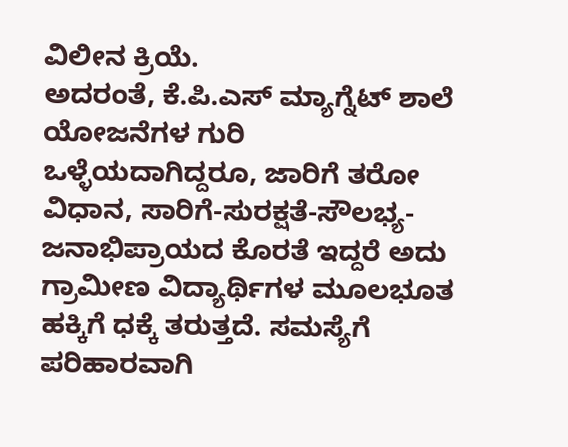ವಿಲೀನ ಕ್ರಿಯೆ.
ಅದರಂತೆ, ಕೆ.ಪಿ.ಎಸ್ ಮ್ಯಾಗ್ನೆಟ್ ಶಾಲೆ ಯೋಜನೆಗಳ ಗುರಿ ಒಳ್ಳೆಯದಾಗಿದ್ದರೂ, ಜಾರಿಗೆ ತರೋ ವಿಧಾನ, ಸಾರಿಗೆ-ಸುರಕ್ಷತೆ-ಸೌಲಭ್ಯ-ಜನಾಭಿಪ್ರಾಯದ ಕೊರತೆ ಇದ್ದರೆ ಅದು ಗ್ರಾಮೀಣ ವಿದ್ಯಾರ್ಥಿಗಳ ಮೂಲಭೂತ ಹಕ್ಕಿಗೆ ಧಕ್ಕೆ ತರುತ್ತದೆ. ಸಮಸ್ಯೆಗೆ ಪರಿಹಾರವಾಗಿ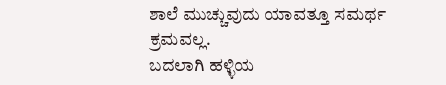ಶಾಲೆ ಮುಚ್ಚುವುದು ಯಾವತ್ತೂ ಸಮರ್ಥ ಕ್ರಮವಲ್ಲ.
ಬದಲಾಗಿ ಹಳ್ಳಿಯ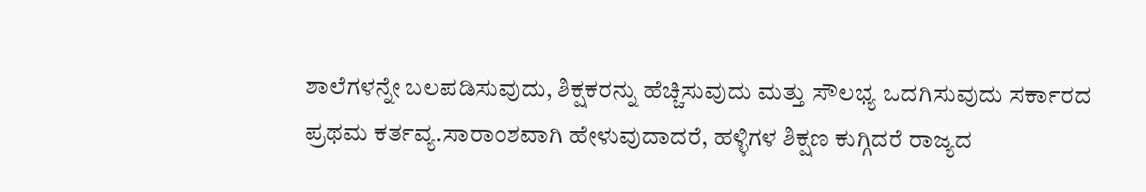ಶಾಲೆಗಳನ್ನೇ ಬಲಪಡಿಸುವುದು, ಶಿಕ್ಷಕರನ್ನು ಹೆಚ್ಚಿಸುವುದು ಮತ್ತು ಸೌಲಭ್ಯ ಒದಗಿಸುವುದು ಸರ್ಕಾರದ ಪ್ರಥಮ ಕರ್ತವ್ಯ.ಸಾರಾಂಶವಾಗಿ ಹೇಳುವುದಾದರೆ, ಹಳ್ಳಿಗಳ ಶಿಕ್ಷಣ ಕುಗ್ಗಿದರೆ ರಾಜ್ಯದ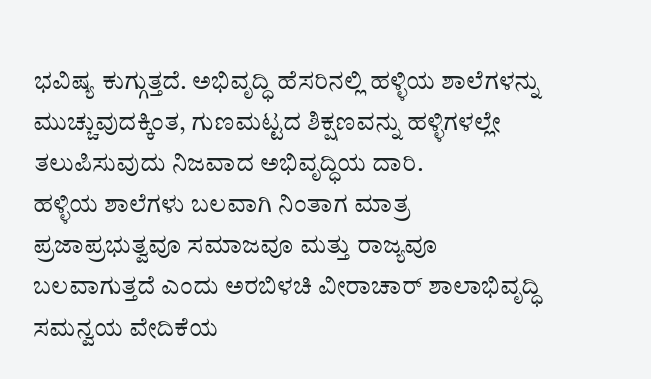ಭವಿಷ್ಯ ಕುಗ್ಗುತ್ತದೆ. ಅಭಿವೃದ್ಧಿ ಹೆಸರಿನಲ್ಲಿ ಹಳ್ಳಿಯ ಶಾಲೆಗಳನ್ನು ಮುಚ್ಚುವುದಕ್ಕಿಂತ, ಗುಣಮಟ್ಟದ ಶಿಕ್ಷಣವನ್ನು ಹಳ್ಳಿಗಳಲ್ಲೇ ತಲುಪಿಸುವುದು ನಿಜವಾದ ಅಭಿವೃದ್ಧಿಯ ದಾರಿ.
ಹಳ್ಳಿಯ ಶಾಲೆಗಳು ಬಲವಾಗಿ ನಿಂತಾಗ ಮಾತ್ರ ಪ್ರಜಾಪ್ರಭುತ್ವವೂ ಸಮಾಜವೂ ಮತ್ತು ರಾಜ್ಯವೂ ಬಲವಾಗುತ್ತದೆ ಎಂದು ಅರಬಿಳಚಿ ವೀರಾಚಾರ್ ಶಾಲಾಭಿವೃದ್ಧಿ ಸಮನ್ವಯ ವೇದಿಕೆಯ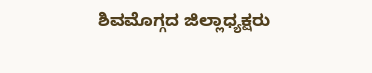ಶಿವಮೊಗ್ಗದ ಜಿಲ್ಲಾಧ್ಯಕ್ಷರು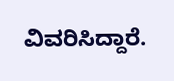ವಿವರಿಸಿದ್ದಾರೆ.